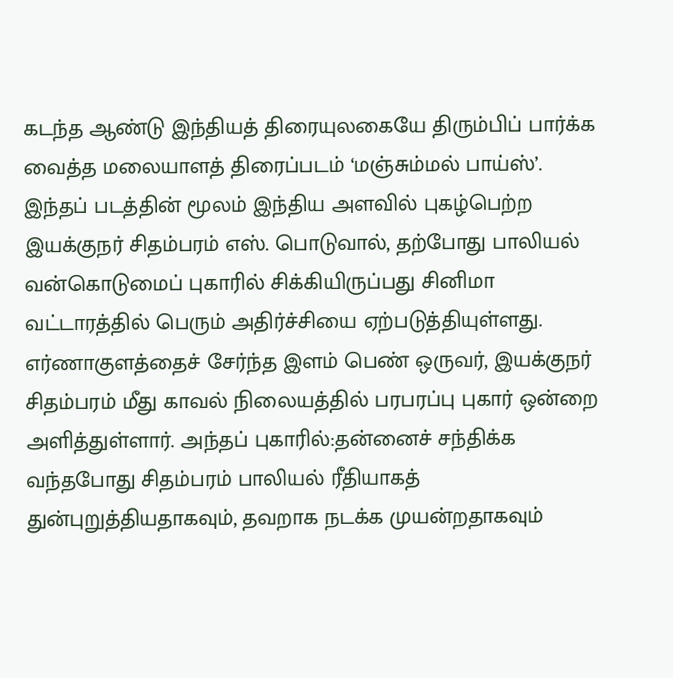கடந்த ஆண்டு இந்தியத் திரையுலகையே திரும்பிப் பார்க்க வைத்த மலையாளத் திரைப்படம் ‘மஞ்சும்மல் பாய்ஸ்’. இந்தப் படத்தின் மூலம் இந்திய அளவில் புகழ்பெற்ற இயக்குநர் சிதம்பரம் எஸ். பொடுவால், தற்போது பாலியல் வன்கொடுமைப் புகாரில் சிக்கியிருப்பது சினிமா வட்டாரத்தில் பெரும் அதிர்ச்சியை ஏற்படுத்தியுள்ளது.
எர்ணாகுளத்தைச் சேர்ந்த இளம் பெண் ஒருவர், இயக்குநர் சிதம்பரம் மீது காவல் நிலையத்தில் பரபரப்பு புகார் ஒன்றை அளித்துள்ளார். அந்தப் புகாரில்:தன்னைச் சந்திக்க வந்தபோது சிதம்பரம் பாலியல் ரீதியாகத் துன்புறுத்தியதாகவும், தவறாக நடக்க முயன்றதாகவும்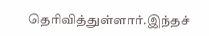தெரிவித்துள்ளார்.இந்தச்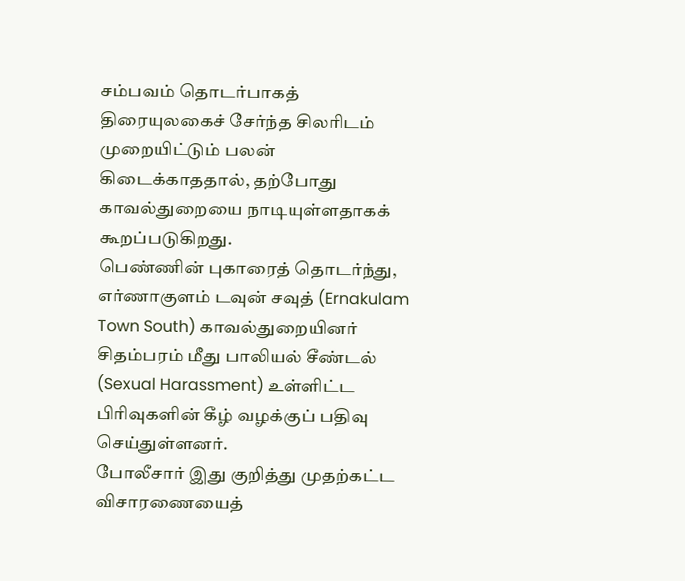சம்பவம் தொடர்பாகத் திரையுலகைச் சேர்ந்த சிலரிடம் முறையிட்டும் பலன் கிடைக்காததால், தற்போது காவல்துறையை நாடியுள்ளதாகக் கூறப்படுகிறது.
பெண்ணின் புகாரைத் தொடர்ந்து, எர்ணாகுளம் டவுன் சவுத் (Ernakulam Town South) காவல்துறையினர் சிதம்பரம் மீது பாலியல் சீண்டல் (Sexual Harassment) உள்ளிட்ட பிரிவுகளின் கீழ் வழக்குப் பதிவு செய்துள்ளனர்.
போலீசார் இது குறித்து முதற்கட்ட விசாரணையைத்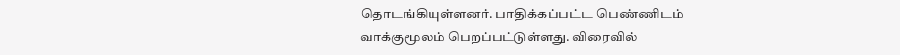தொடங்கியுள்ளனர். பாதிக்கப்பட்ட பெண்ணிடம் வாக்குமூலம் பெறப்பட்டுள்ளது. விரைவில்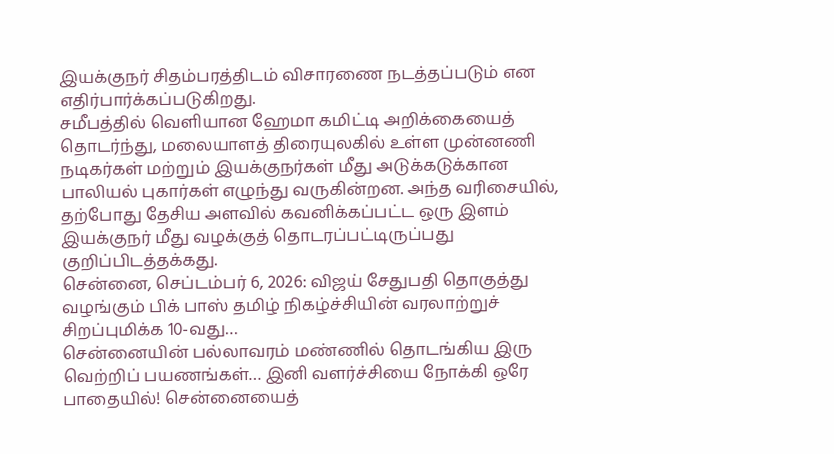இயக்குநர் சிதம்பரத்திடம் விசாரணை நடத்தப்படும் என எதிர்பார்க்கப்படுகிறது.
சமீபத்தில் வெளியான ஹேமா கமிட்டி அறிக்கையைத் தொடர்ந்து, மலையாளத் திரையுலகில் உள்ள முன்னணி நடிகர்கள் மற்றும் இயக்குநர்கள் மீது அடுக்கடுக்கான பாலியல் புகார்கள் எழுந்து வருகின்றன. அந்த வரிசையில், தற்போது தேசிய அளவில் கவனிக்கப்பட்ட ஒரு இளம் இயக்குநர் மீது வழக்குத் தொடரப்பட்டிருப்பது குறிப்பிடத்தக்கது.
சென்னை, செப்டம்பர் 6, 2026: விஜய் சேதுபதி தொகுத்து வழங்கும் பிக் பாஸ் தமிழ் நிகழ்ச்சியின் வரலாற்றுச் சிறப்புமிக்க 10-வது…
சென்னையின் பல்லாவரம் மண்ணில் தொடங்கிய இரு வெற்றிப் பயணங்கள்… இனி வளர்ச்சியை நோக்கி ஒரே பாதையில்! சென்னையைத்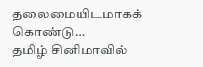தலைமையிடமாகக் கொண்டு…
தமிழ் சினிமாவில்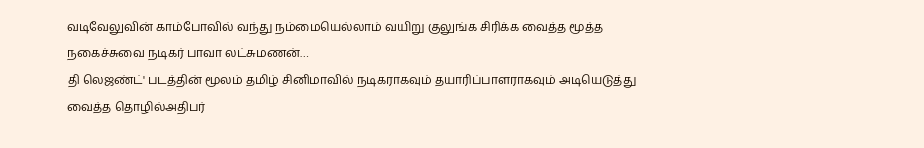வடிவேலுவின் காம்போவில் வந்து நம்மையெல்லாம் வயிறு குலுங்க சிரிக்க வைத்த மூத்த நகைச்சுவை நடிகர் பாவா லட்சுமணன்…
தி லெஜண்ட்' படத்தின் மூலம் தமிழ் சினிமாவில் நடிகராகவும் தயாரிப்பாளராகவும் அடியெடுத்து வைத்த தொழில்அதிபர்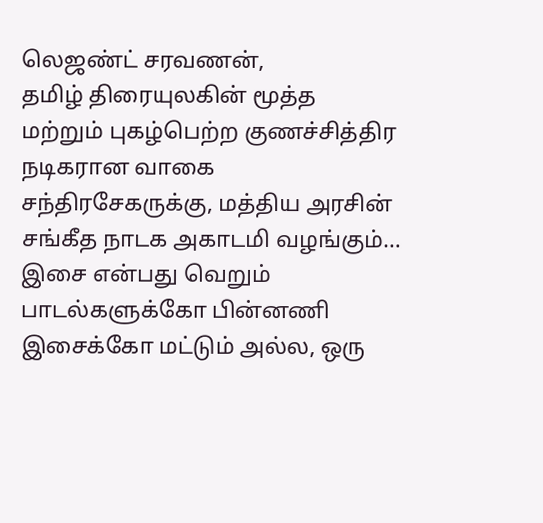லெஜண்ட் சரவணன்,
தமிழ் திரையுலகின் மூத்த மற்றும் புகழ்பெற்ற குணச்சித்திர நடிகரான வாகை சந்திரசேகருக்கு, மத்திய அரசின் சங்கீத நாடக அகாடமி வழங்கும்…
இசை என்பது வெறும் பாடல்களுக்கோ பின்னணி இசைக்கோ மட்டும் அல்ல, ஒரு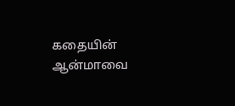கதையின் ஆன்மாவை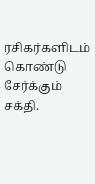ரசிகர்களிடம் கொண்டு சேர்க்கும் சக்தி.